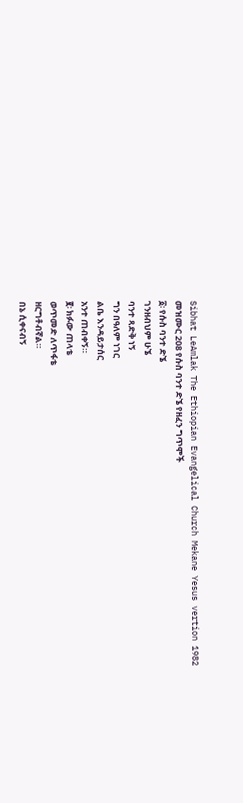Sibhat LeAmlak The Ethiopian Evangelical Church Mekane Yesus vertion 1982
መዝሙር 208 የሱስ ባንተ ድኜ የዘፈን ግጥሞች
፩፡ የሱስ ባንተ ድኜ
ገንዘብህም ሁኜ
ባንተ ጻድቅ ነኝ
ግን በዓለም ነገር
ልቤ እንዳይታሰር
አንተ ጠብቀኝ።
፪፡ ክፉው ጠላቴ
ወጥመድ ለጥፋቴ
ዘርግቶብኛል።
በኔ ሲቀናብኝ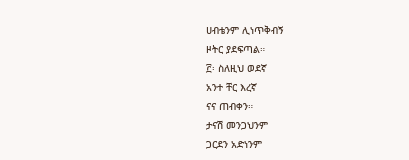ሀብቴንም ሊነጥቅብኝ
ዞትር ያደፍጣል።
፫፡ ስለዚህ ወደኛ
አንተ ቸር እረኛ
ናና ጠብቀን።
ታናሽ መንጋህንም
ጋርደን አድነንም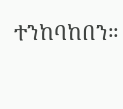ተንከባከበን።